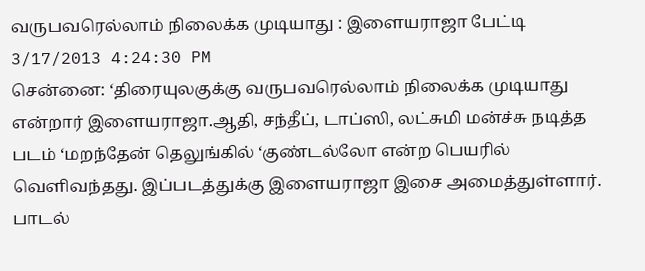வருபவரெல்லாம் நிலைக்க முடியாது : இளையராஜா பேட்டி
3/17/2013 4:24:30 PM
சென்னை: ‘திரையுலகுக்கு வருபவரெல்லாம் நிலைக்க முடியாது என்றார் இளையராஜா.ஆதி, சந்தீப், டாப்ஸி, லட்சுமி மன்ச்சு நடித்த படம் ‘மறந்தேன் தெலுங்கில் ‘குண்டல்லோ என்ற பெயரில் வெளிவந்தது. இப்படத்துக்கு இளையராஜா இசை அமைத்துள்ளார். பாடல்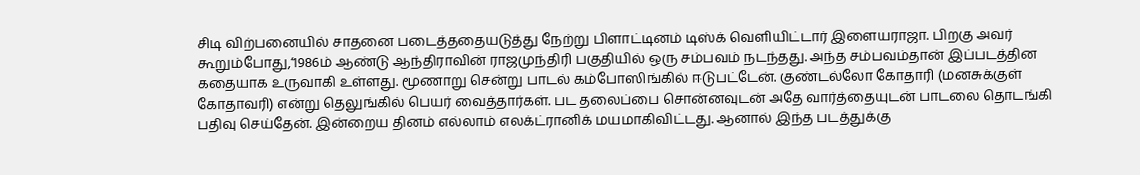சிடி விற்பனையில் சாதனை படைத்ததையடுத்து நேற்று பிளாட்டினம் டிஸ்க் வெளியிட்டார் இளையராஜா. பிறகு அவர் கூறும்போது,‘1986ம் ஆண்டு ஆந்திராவின் ராஜமுந்திரி பகுதியில் ஒரு சம்பவம் நடந்தது. அந்த சம்பவம்தான் இப்படத்தின கதையாக உருவாகி உள்ளது. மூணாறு சென்று பாடல் கம்போஸிங்கில் ஈடுபட்டேன். குண்டல்லோ கோதாரி (மனசுக்குள் கோதாவரி) என்று தெலுங்கில் பெயர் வைத்தார்கள். பட தலைப்பை சொன்னவுடன் அதே வார்த்தையுடன் பாடலை தொடங்கி பதிவு செய்தேன். இன்றைய தினம் எல்லாம் எலக்ட்ரானிக் மயமாகிவிட்டது. ஆனால் இந்த படத்துக்கு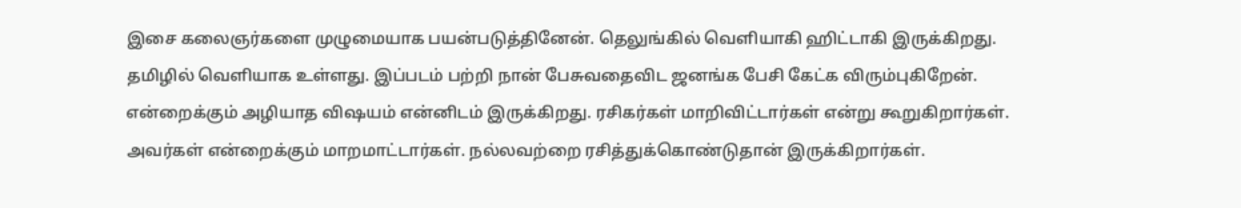இசை கலைஞர்களை முழுமையாக பயன்படுத்தினேன். தெலுங்கில் வெளியாகி ஹிட்டாகி இருக்கிறது. தமிழில் வெளியாக உள்ளது. இப்படம் பற்றி நான் பேசுவதைவிட ஜனங்க பேசி கேட்க விரும்புகிறேன். என்றைக்கும் அழியாத விஷயம் என்னிடம் இருக்கிறது. ரசிகர்கள் மாறிவிட்டார்கள் என்று கூறுகிறார்கள். அவர்கள் என்றைக்கும் மாறமாட்டார்கள். நல்லவற்றை ரசித்துக்கொண்டுதான் இருக்கிறார்கள்.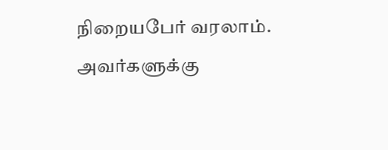நிறையபேர் வரலாம். அவர்களுக்கு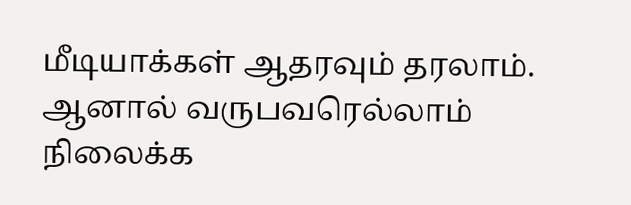மீடியாக்கள் ஆதரவும் தரலாம். ஆனால் வருபவரெல்லாம் நிலைக்க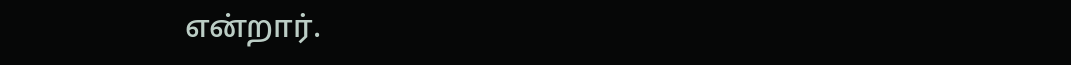என்றார்.